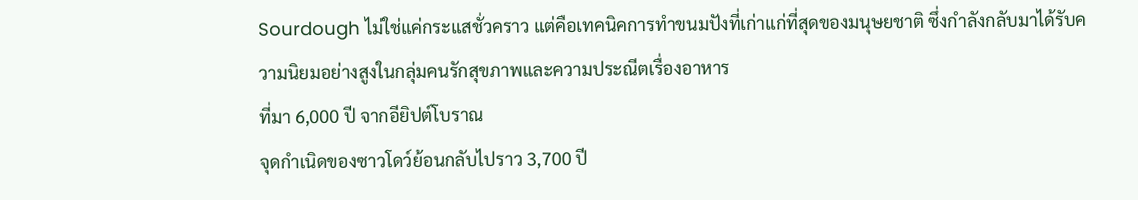Sourdough ไม่ใช่แค่กระแสชั่วคราว แต่คือเทคนิคการทำขนมปังที่เก่าแก่ที่สุดของมนุษยชาติ ซึ่งกำลังกลับมาได้รับความนิยมอย่างสูงในกลุ่มคนรักสุขภาพและความประณีตเรื่องอาหาร
ที่มา 6,000 ปี จากอียิปต์โบราณ
จุดกำเนิดของซาวโดว์ย้อนกลับไปราว 3,700 ปี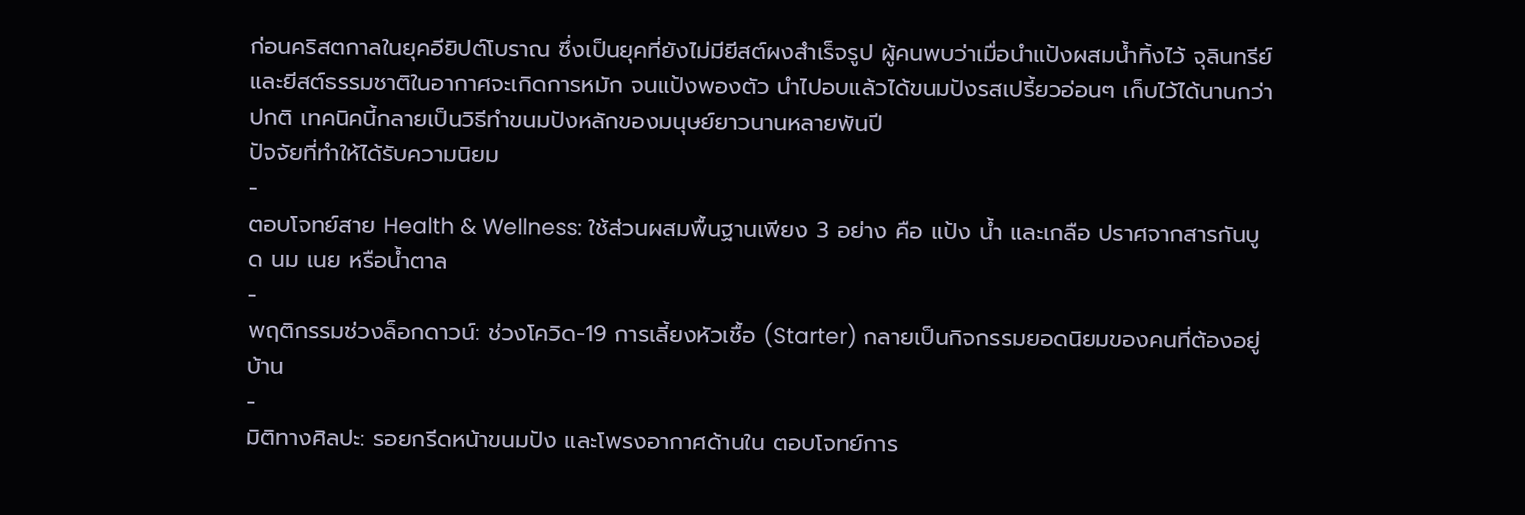ก่อนคริสตกาลในยุคอียิปต์โบราณ ซึ่งเป็นยุคที่ยังไม่มียีสต์ผงสำเร็จรูป ผู้คนพบว่าเมื่อนำแป้งผสมน้ำทิ้งไว้ จุลินทรีย์และยีสต์ธรรมชาติในอากาศจะเกิดการหมัก จนแป้งพองตัว นำไปอบแล้วได้ขนมปังรสเปรี้ยวอ่อนๆ เก็บไว้ได้นานกว่าปกติ เทคนิคนี้กลายเป็นวิธีทำขนมปังหลักของมนุษย์ยาวนานหลายพันปี
ปัจจัยที่ทำให้ได้รับความนิยม
-
ตอบโจทย์สาย Health & Wellness: ใช้ส่วนผสมพื้นฐานเพียง 3 อย่าง คือ แป้ง น้ำ และเกลือ ปราศจากสารกันบูด นม เนย หรือน้ำตาล
-
พฤติกรรมช่วงล็อกดาวน์: ช่วงโควิด-19 การเลี้ยงหัวเชื้อ (Starter) กลายเป็นกิจกรรมยอดนิยมของคนที่ต้องอยู่บ้าน
-
มิติทางศิลปะ: รอยกรีดหน้าขนมปัง และโพรงอากาศด้านใน ตอบโจทย์การ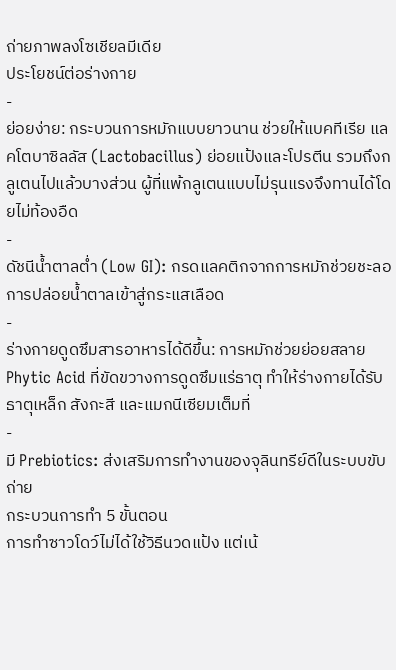ถ่ายภาพลงโซเชียลมีเดีย
ประโยชน์ต่อร่างกาย
-
ย่อยง่าย: กระบวนการหมักแบบยาวนาน ช่วยให้แบคทีเรีย แลคโตบาซิลลัส (Lactobacillus) ย่อยแป้งและโปรตีน รวมถึงกลูเตนไปแล้วบางส่วน ผู้ที่แพ้กลูเตนแบบไม่รุนแรงจึงทานได้โดยไม่ท้องอืด
-
ดัชนีน้ำตาลต่ำ (Low GI): กรดแลคติกจากการหมักช่วยชะลอการปล่อยน้ำตาลเข้าสู่กระแสเลือด
-
ร่างกายดูดซึมสารอาหารได้ดีขึ้น: การหมักช่วยย่อยสลาย Phytic Acid ที่ขัดขวางการดูดซึมแร่ธาตุ ทำให้ร่างกายได้รับธาตุเหล็ก สังกะสี และแมกนีเซียมเต็มที่
-
มี Prebiotics: ส่งเสริมการทำงานของจุลินทรีย์ดีในระบบขับถ่าย
กระบวนการทำ 5 ขั้นตอน
การทำซาวโดว์ไม่ได้ใช้วิธีนวดแป้ง แต่เน้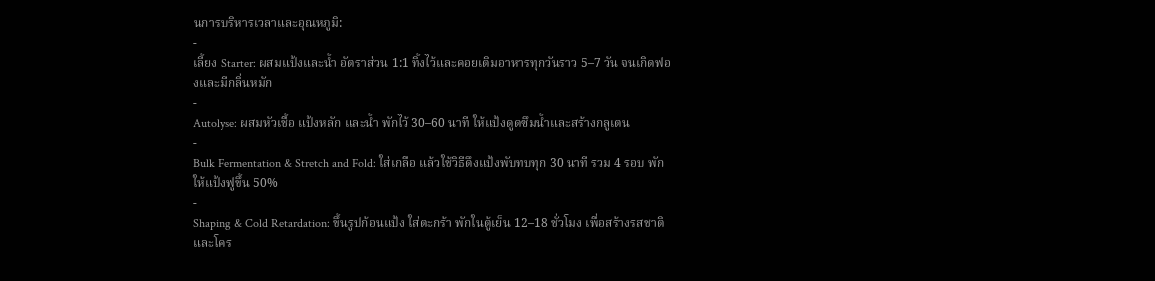นการบริหารเวลาและอุณหภูมิ:
-
เลี้ยง Starter: ผสมแป้งและน้ำ อัตราส่วน 1:1 ทิ้งไว้และคอยเติมอาหารทุกวันราว 5–7 วัน จนเกิดฟองและมีกลิ่นหมัก
-
Autolyse: ผสมหัวเชื้อ แป้งหลัก และน้ำ พักไว้ 30–60 นาที ให้แป้งดูดซึมน้ำและสร้างกลูเตน
-
Bulk Fermentation & Stretch and Fold: ใส่เกลือ แล้วใช้วิธีดึงแป้งพับทบทุก 30 นาที รวม 4 รอบ พักให้แป้งฟูขึ้น 50%
-
Shaping & Cold Retardation: ขึ้นรูปก้อนแป้ง ใส่ตะกร้า พักในตู้เย็น 12–18 ชั่วโมง เพื่อสร้างรสชาติและโคร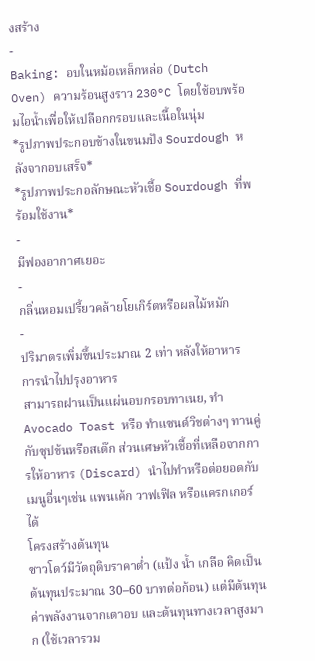งสร้าง
-
Baking: อบในหม้อเหล็กหล่อ (Dutch Oven) ความร้อนสูงราว 230°C โดยใช้อบพร้อมไอน้ำเพื่อให้เปลือกกรอบและเนื้อในนุ่ม
*รูปภาพประกอบข้างในขนมปัง Sourdough หลังจากอบเสร็จ*
*รูปภาพประกอลักษณะหัวเชื้อ Sourdough ที่พร้อมใช้งาน*
-
มีฟองอากาศเยอะ
-
กลิ่นหอมเปรี้ยวคล้ายโยเกิร์ตหรือผลไม้หมัก
-
ปริมาตรเพิ่มขึ้นประมาณ 2 เท่า หลังให้อาหาร
การนำไปปรุงอาหาร
สามารถฝานเป็นแผ่นอบกรอบทาเนย, ทำ Avocado Toast หรือ ทำแซนด์วิชต่างๆ ทานคู่กับซุปข้นหรือสเต๊ก ส่วนเศษหัวเชื้อที่เหลือจากการให้อาหาร (Discard) นำไปทำหรือต่อยอดกับเมนูอื่นๆเช่น แพนเค้ก วาฟเฟิล หรือแครกเกอร์ได้
โครงสร้างต้นทุน
ซาวโดว์มีวัตถุดิบราคาต่ำ (แป้ง น้ำ เกลือ คิดเป็นต้นทุนประมาณ 30–60 บาทต่อก้อน) แต่มีต้นทุนค่าพลังงานจากเตาอบ และต้นทุนทางเวลาสูงมาก (ใช้เวลารวม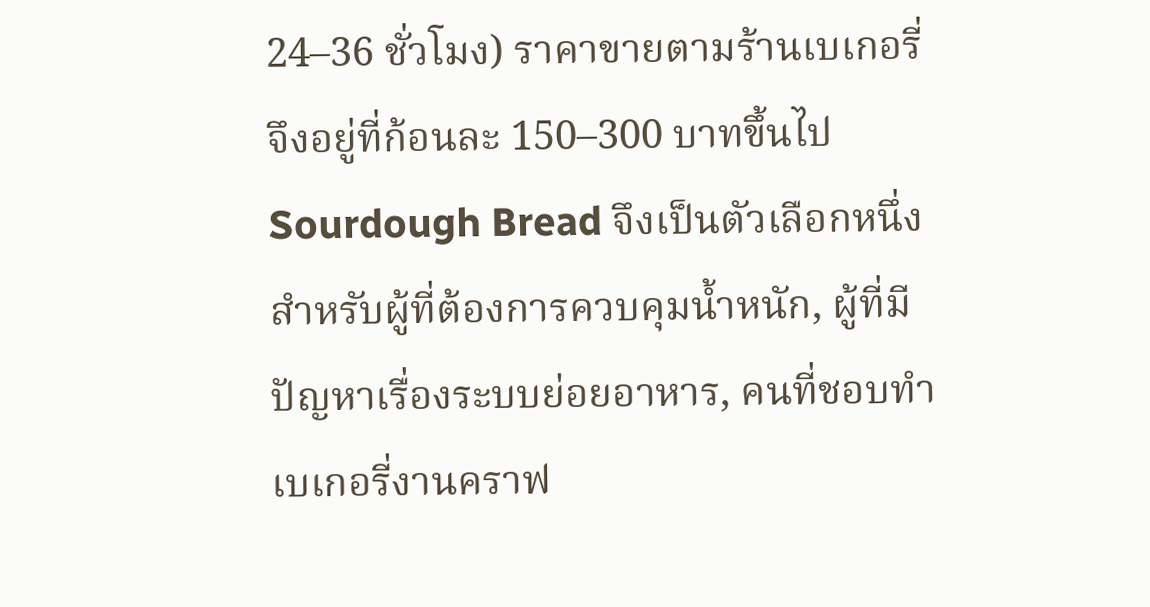24–36 ชั่วโมง) ราคาขายตามร้านเบเกอรี่จึงอยู่ที่ก้อนละ 150–300 บาทขึ้นไป
Sourdough Bread จึงเป็นตัวเลือกหนึ่งสำหรับผู้ที่ต้องการควบคุมน้ำหนัก, ผู้ที่มีปัญหาเรื่องระบบย่อยอาหาร, คนที่ชอบทำเบเกอรี่งานคราฟ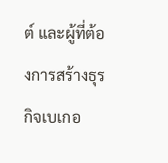ต์ และผู้ที่ต้องการสร้างธุรกิจเบเกอ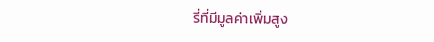รี่ที่มีมูลค่าเพิ่มสูง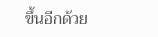ขึ้นอีกด้วย